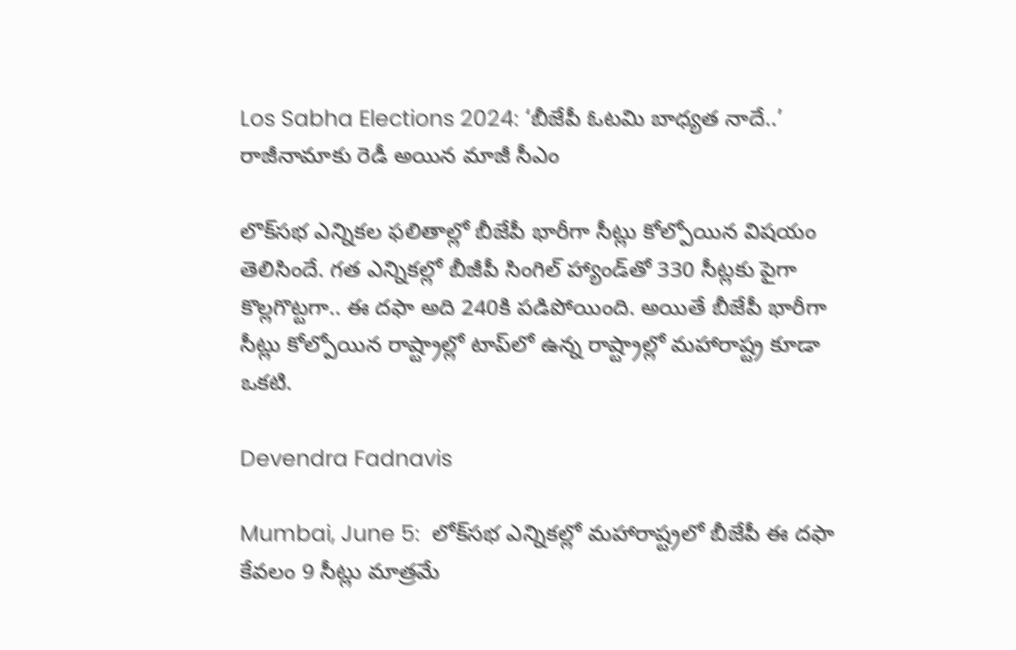Los Sabha Elections 2024: ‘బీజేపీ ఓటమి బాధ్యత నాదే..’ రాజీనామాకు రెడీ అయిన మాజీ సీఎం

లొక్‌సభ ఎన్నికల ఫలితాల్లో బీజేపీ భారీగా సీట్లు కోల్పోయిన విషయం తెలిసిందే. గత ఎన్నికల్లో బీజీపీ సింగిల్ హ్యాండ్‌తో 330 సీట్లకు పైగా కొల్లగొట్టగా.. ఈ దఫా అది 240కి పడిపోయింది. అయితే బీజేపీ భారీగా సీట్లు కోల్పోయిన రాష్ట్రాల్లో టాప్‌లో ఉన్న రాష్ట్రాల్లో మహారాష్ట్ర కూడా ఒకటి.

Devendra Fadnavis

Mumbai, June 5:  లోక్‌సభ ఎన్నికల్లో మహారాష్ట్రలో బీజేపీ ఈ దఫా కేవలం 9 సీట్లు మాత్రమే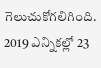గెలుచుకోగలిగింది. 2019 ఎన్నికల్లో 23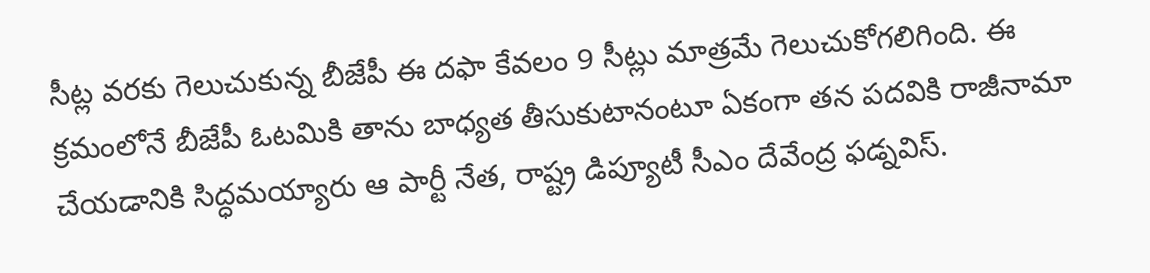సీట్ల వరకు గెలుచుకున్న బీజేపీ ఈ దఫా కేవలం 9 సీట్లు మాత్రమే గెలుచుకోగలిగింది. ఈ క్రమంలోనే బీజేపీ ఓటమికి తాను బాధ్యత తీసుకుటానంటూ ఏకంగా తన పదవికి రాజీనామా చేయడానికి సిద్ధమయ్యారు ఆ పార్టీ నేత, రాష్ట్ర డిప్యూటీ సీఎం దేవేంద్ర ఫడ్నవిస్.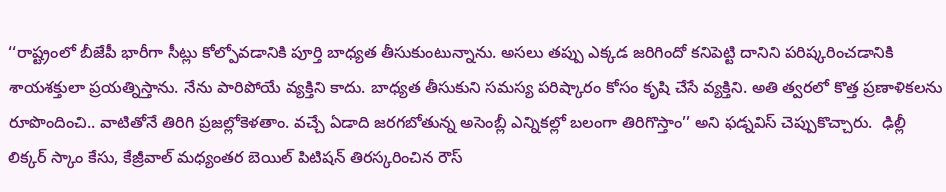‘‘రాష్ట్రంలో బీజేపీ భారీగా సీట్లు కోల్పోవడానికి పూర్తి బాధ్యత తీసుకుంటున్నాను. అసలు తప్పు ఎక్కడ జరిగిందో కనిపెట్టి దానిని పరిష్కరించడానికి శాయశక్తులా ప్రయత్నిస్తాను. నేను పారిపోయే వ్యక్తిని కాదు. బాధ్యత తీసుకుని సమస్య పరిష్కారం కోసం కృషి చేసే వ్యక్తిని. అతి త్వరలో కొత్త ప్రణాళికలను రూపొందించి.. వాటితోనే తిరిగి ప్రజల్లోకెళతాం. వచ్చే ఏడాది జరగబోతున్న అసెంబ్లీ ఎన్నికల్లో బలంగా తిరిగొస్తాం’’ అని ఫడ్నవిస్ చెప్పుకొచ్చారు.  ఢిల్లీ లిక్కర్ స్కాం కేసు, కేజ్రీవాల్‌ మధ్యంతర బెయిల్‌ పిటిషన్ తిరస్కరించిన రౌస్‌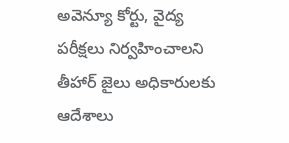అవెన్యూ కోర్టు, వైద్య పరీక్షలు నిర్వహించాలని తీహార్ జైలు అధికారులకు ఆదేశాలు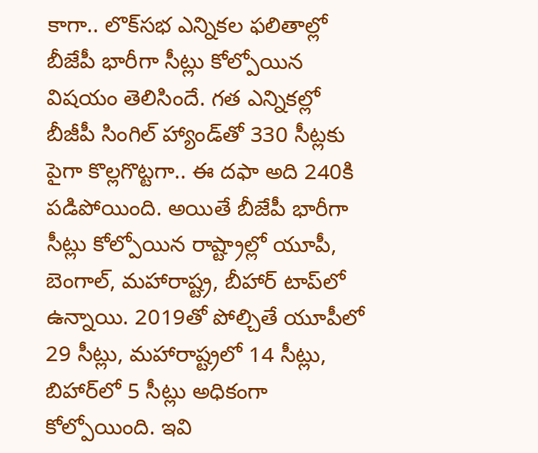కాగా.. లొక్‌సభ ఎన్నికల ఫలితాల్లో బీజేపీ భారీగా సీట్లు కోల్పోయిన విషయం తెలిసిందే. గత ఎన్నికల్లో బీజీపీ సింగిల్ హ్యాండ్‌తో 330 సీట్లకు పైగా కొల్లగొట్టగా.. ఈ దఫా అది 240కి పడిపోయింది. అయితే బీజేపీ భారీగా సీట్లు కోల్పోయిన రాష్ట్రాల్లో యూపీ, బెంగాల్, మహారాష్ట్ర, బీహార్ టాప్‌లో ఉన్నాయి. 2019తో పోల్చితే యూపీలో 29 సీట్లు, మహారాష్ట్రలో 14 సీట్లు, బిహార్‌లో 5 సీట్లు అధికంగా కోల్పోయింది. ఇవి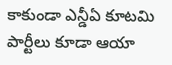కాకుండా ఎన్డీఏ కూటమి పార్టీలు కూడా ఆయా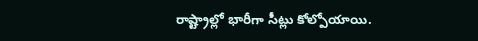రాష్ట్రాల్లో భారీగా సీట్లు కోల్పోయాయి.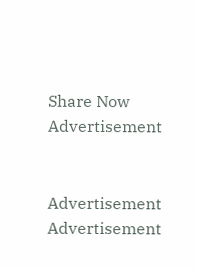Share Now
Advertisement


Advertisement
Advertisement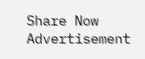Share Now
Advertisement